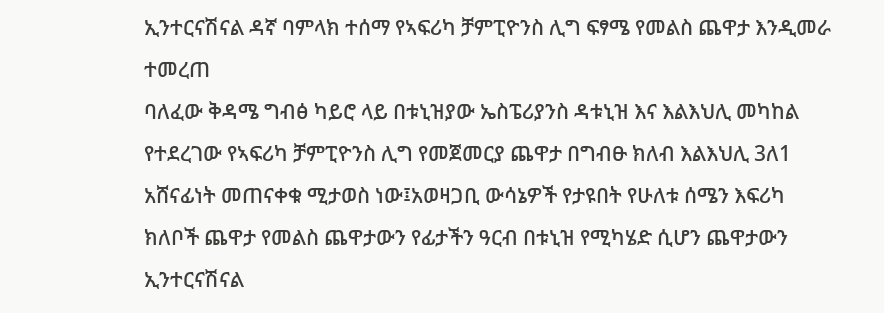ኢንተርናሽናል ዳኛ ባምላክ ተሰማ የኣፍሪካ ቻምፒዮንስ ሊግ ፍፃሜ የመልስ ጨዋታ እንዲመራ ተመረጠ
ባለፈው ቅዳሜ ግብፅ ካይሮ ላይ በቱኒዝያው ኤስፔሪያንስ ዳቱኒዝ እና እልእህሊ መካከል የተደረገው የኣፍሪካ ቻምፒዮንስ ሊግ የመጀመርያ ጨዋታ በግብፁ ክለብ እልእህሊ 3ለ1 አሸናፊነት መጠናቀቁ ሚታወስ ነው፤አወዛጋቢ ውሳኔዎች የታዩበት የሁለቱ ሰሜን እፍሪካ ክለቦች ጨዋታ የመልስ ጨዋታውን የፊታችን ዓርብ በቱኒዝ የሚካሄድ ሲሆን ጨዋታውን ኢንተርናሽናል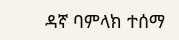ዳኛ ባምላክ ተሰማ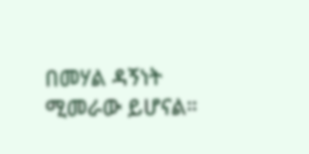በመሃል ዳኝነት ሚመራው ይሆናል።